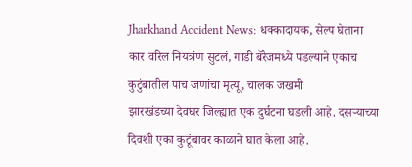Jharkhand Accident News: धक्कादायक, सेल्प घेताना कार वरिल नियत्रंण सुटलं, गाडी बॅरेजमध्ये पडल्याने एकाच कुटुंबातील पाच जणांचा मृत्यू, चालक जखमी
झारखंडच्या देवघर जिल्ह्यात एक दुर्घटना घडली आहे. दसऱ्याच्या दिवशी एका कुटूंबावर काळाने घात केला आहे.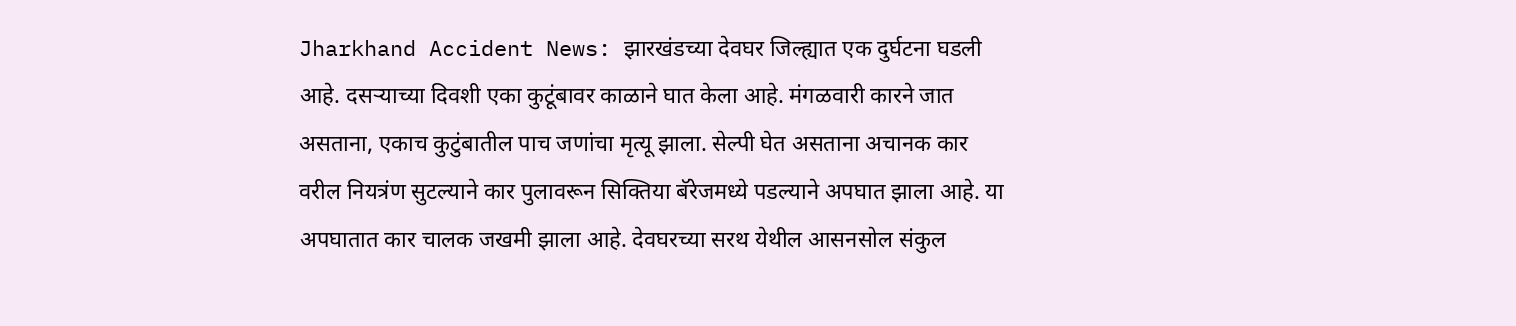Jharkhand Accident News: झारखंडच्या देवघर जिल्ह्यात एक दुर्घटना घडली आहे. दसऱ्याच्या दिवशी एका कुटूंबावर काळाने घात केला आहे. मंगळवारी कारने जात असताना, एकाच कुटुंबातील पाच जणांचा मृत्यू झाला. सेल्पी घेत असताना अचानक कार वरील नियत्रंण सुटल्याने कार पुलावरून सिक्तिया बॅरेजमध्ये पडल्याने अपघात झाला आहे. या अपघातात कार चालक जखमी झाला आहे. देवघरच्या सरथ येथील आसनसोल संकुल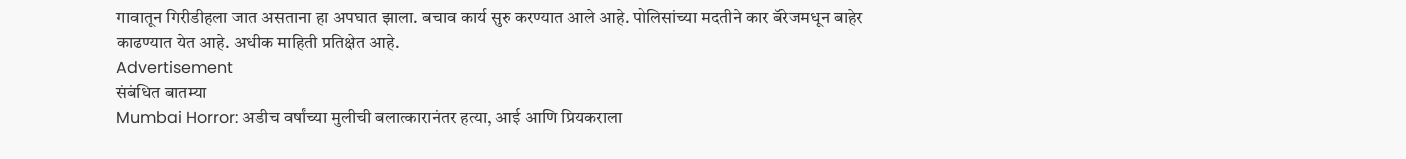गावातून गिरीडीहला जात असताना हा अपघात झाला. बचाव कार्य सुरु करण्यात आले आहे. पोलिसांच्या मदतीने कार बॅरेजमधून बाहेर काढण्यात येत आहे. अधीक माहिती प्रतिक्षेत आहे.
Advertisement
संबंधित बातम्या
Mumbai Horror: अडीच वर्षांच्या मुलीची बलात्कारानंतर हत्या, आई आणि प्रियकराला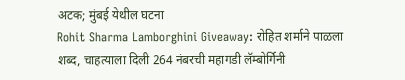अटक; मुंबई येथील घटना
Rohit Sharma Lamborghini Giveaway: रोहित शर्माने पाळला शब्द, चाहत्याला दिली 264 नंबरची महागडी लॅम्बोर्गिनी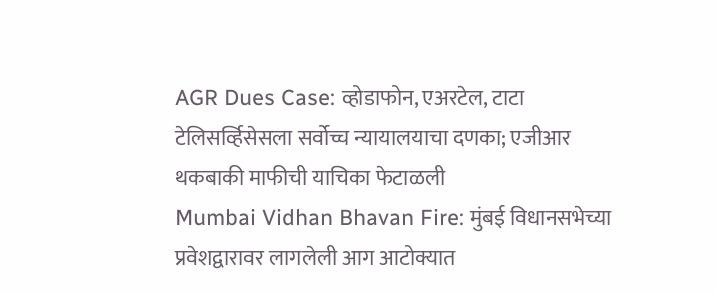AGR Dues Case: व्होडाफोन, एअरटेल, टाटा टेलिसर्व्हिसेसला सर्वोच्च न्यायालयाचा दणका; एजीआर थकबाकी माफीची याचिका फेटाळली
Mumbai Vidhan Bhavan Fire: मुंबई विधानसभेच्या प्रवेशद्वारावर लागलेली आग आटोक्यात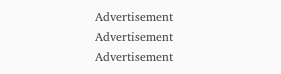Advertisement
Advertisement
Advertisement